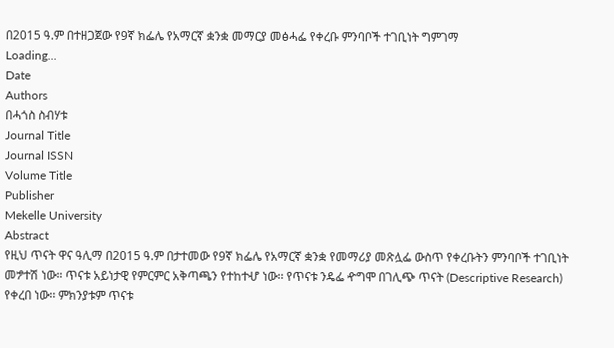በ2015 ዓ.ም በተዘጋጀው የ9ኛ ክፌሌ የአማርኛ ቋንቋ መማርያ መፅሓፌ የቀረቡ ምንባቦች ተገቢነት ግምገማ
Loading...
Date
Authors
በሓጎስ ስብሃቱ
Journal Title
Journal ISSN
Volume Title
Publisher
Mekelle University
Abstract
የዚህ ጥናት ዋና ዓሊማ በ2015 ዓ.ም በታተመው የ9ኛ ክፌሌ የአማርኛ ቋንቋ የመማሪያ መጽሏፌ ውስጥ የቀረቡትን ምንባቦች ተገቢነት መፇተሽ ነው። ጥናቱ አይነታዊ የምርምር አቅጣጫን የተከተሇ ነው፡፡ የጥናቱ ንዴፌ ዯግሞ በገሊጭ ጥናት (Descriptive Research) የቀረበ ነው፡፡ ምክንያቱም ጥናቱ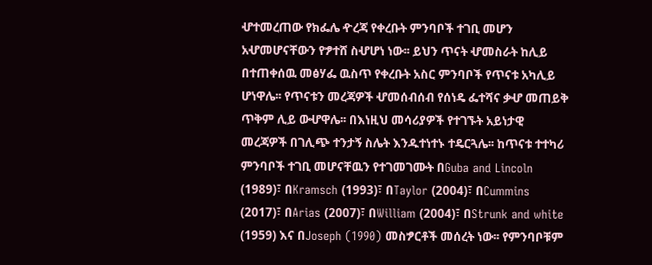ሇተመረጠው የክፌሌ ዯረጃ የቀረቡት ምንባቦች ተገቢ መሆን አሇመሆናቸውን የፇተሸ ስሇሆነ ነው፡፡ ይህን ጥናት ሇመስራት ከሊይ በተጠቀሰዉ መፅሃፌ ዉስጥ የቀረቡት አስር ምንባቦች የጥናቱ አካሊይ ሆነዋሌ፡፡ የጥናቱን መረጃዎች ሇመሰብሰብ የሰነዴ ፌተሻና ቃሇ መጠይቅ ጥቅም ሊይ ውሇዋሌ፡፡ በእነዚህ መሳሪያዎች የተገኙት አይነታዊ መረጃዎች በገሊጭ ተንታኝ ስሌት እንዱተነተኑ ተዴርጓሌ፡፡ ከጥናቱ ተተካሪ ምንባቦች ተገቢ መሆናቸዉን የተገመገሙት በGuba and Lincoln (1989)፣ በKramsch (1993)፣ በTaylor (2004)፣ በCummins (2017)፣ በArias (2007)፣ በWilliam (2004)፣ በStrunk and white (1959) እና በJoseph (1990) መስፇርቶች መሰረት ነው፡፡ የምንባቦቹም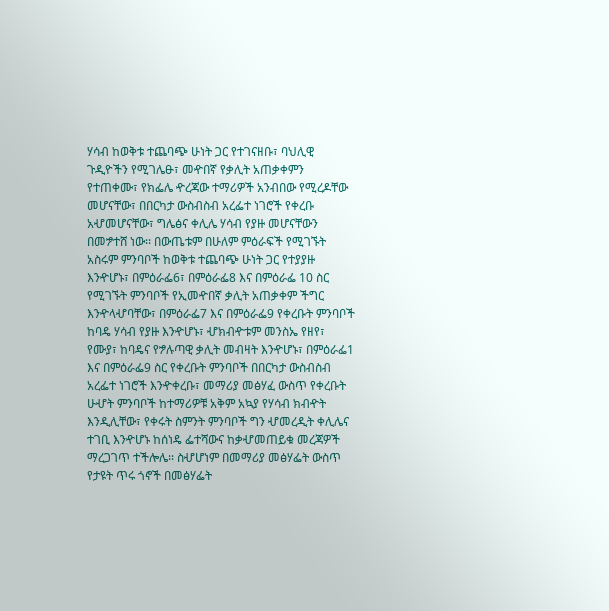ሃሳብ ከወቅቱ ተጨባጭ ሁነት ጋር የተገናዘቡ፣ ባህሊዊ ጉዲዮችን የሚገሌፁ፣ መዯበኛ የቃሊት አጠቃቀምን የተጠቀሙ፣ የክፌሌ ዯረጃው ተማሪዎች አንብበው የሚረዶቸው መሆናቸው፣ በበርካታ ውስብስብ አረፌተ ነገሮች የቀረቡ አሇመሆናቸው፣ ግሌፅና ቀሊሌ ሃሳብ የያዙ መሆናቸውን በመፇተሸ ነው፡፡ በውጤቱም በሁለም ምዕራፍች የሚገኙት አስሩም ምንባቦች ከወቅቱ ተጨባጭ ሁነት ጋር የተያያዙ እንዯሆኑ፣ በምዕራፌ6፣ በምዕራፌ8 እና በምዕራፌ 10 ስር የሚገኙት ምንባቦች የኢመዯበኛ ቃሊት አጠቃቀም ችግር እንዯላሇባቸው፣ በምዕራፌ7 እና በምዕራፌ9 የቀረቡት ምንባቦች ከባዴ ሃሳብ የያዙ እንዯሆኑ፣ ሇክብዯቱም መንስኤ የዘየ፣ የሙያ፣ ከባዴና የፇሉጣዊ ቃሊት መብዛት እንዯሆኑ፣ በምዕራፌ1 እና በምዕራፌ9 ስር የቀረቡት ምንባቦች በበርካታ ውስብስብ አረፌተ ነገሮች እንዯቀረቡ፣ መማሪያ መፅሃፈ ውስጥ የቀረቡት ሁሇት ምንባቦች ከተማሪዎቹ አቅም አኳያ የሃሳብ ክብዯት እንዲሊቸው፣ የቀሩት ስምንት ምንባቦች ግን ሇመረዲት ቀሊሌና ተገቢ እንዯሆኑ ከሰነዴ ፌተሻውና ከቃሇመጠይቁ መረጃዎች ማረጋገጥ ተችሎሌ፡፡ ስሇሆነም በመማሪያ መፅሃፌት ውስጥ የታዩት ጥሩ ጎኖች በመፅሃፌት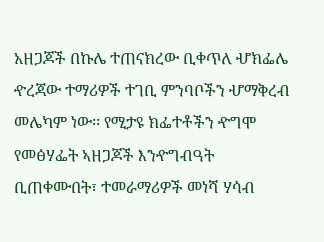አዘጋጆች በኩሌ ተጠናክረው ቢቀጥለ ሇክፌሌ ዯረጃው ተማሪዎች ተገቢ ምንባቦችን ሇማቅረብ መሌካም ነው፡፡ የሚታዩ ክፌተቶችን ዯግሞ የመፅሃፌት ኣዘጋጆች እንዯግብዓት ቢጠቀሙበት፣ ተመራማሪዎች መነሻ ሃሳብ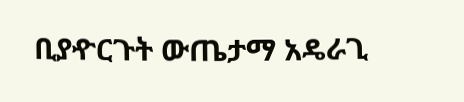ቢያዯርጉት ውጤታማ አዴራጊ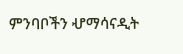ምንባቦችን ሇማሳናዲት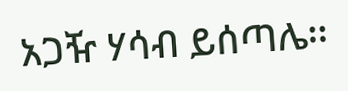አጋዥ ሃሳብ ይሰጣሌ፡፡